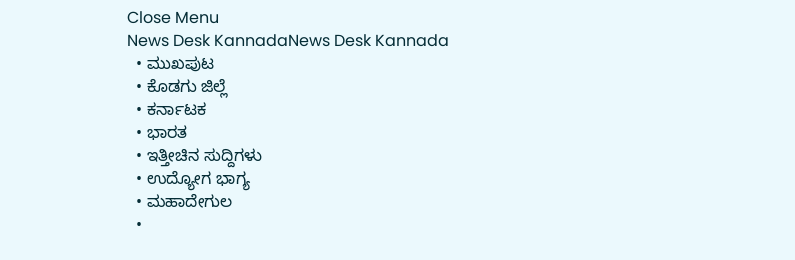Close Menu
News Desk KannadaNews Desk Kannada
  • ಮುಖಪುಟ
  • ಕೊಡಗು ಜಿಲ್ಲೆ
  • ಕರ್ನಾಟಕ
  • ಭಾರತ
  • ಇತ್ತೀಚಿನ ಸುದ್ದಿಗಳು
  • ಉದ್ಯೋಗ ಭಾಗ್ಯ
  • ಮಹಾದೇಗುಲ
  •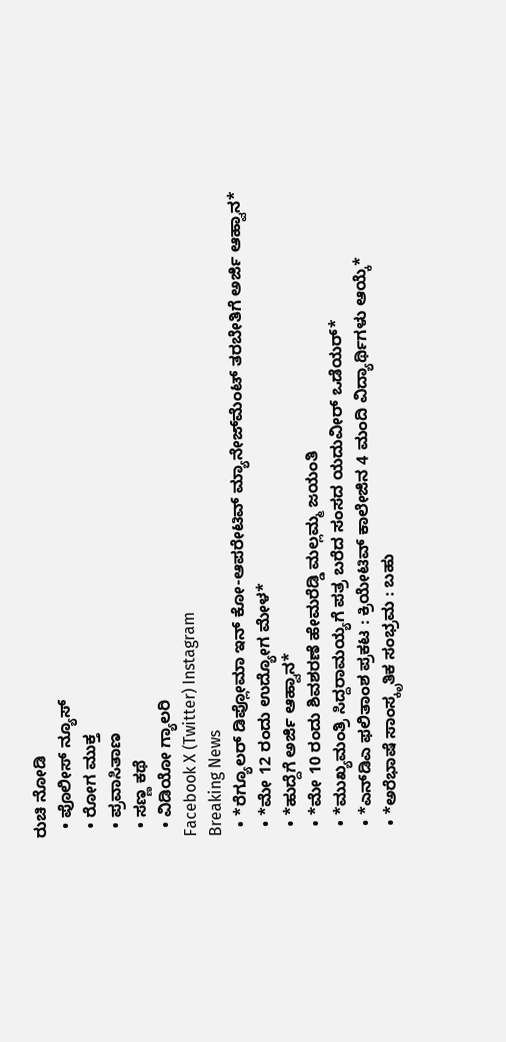ರುಚಿ ನೋಡಿ
  • ಪೊಲೀಸ್ ನ್ಯೂಸ್
  • ರೋಗ ಮುಕ್ತ
  • ಪ್ರವಾಸಿತಾಣ
  • ಸಣ್ಣ ಕಥೆ
  • ವಿಡಿಯೋ ಗ್ಯಾಲರಿ
Facebook X (Twitter) Instagram
Breaking News
  • *ರೆಗ್ಯೂಲರ್ ಡಿಪ್ಲೋಮಾ ಇನ್ ಕೋ-ಆಪರೇಟಿವ್ ಮ್ಯಾನೇಜ್‍ಮೆಂಟ್ ತರಬೇತಿಗೆ ಅರ್ಜಿ ಆಹ್ವಾನ*
  • *ಮೇ 12 ರಂದು ಉದ್ಯೋಗ ಮೇಳ*
  • *ಹುದ್ದೆಗೆ ಅರ್ಜಿ ಆಹ್ವಾನ*
  • *ಮೇ 10 ರಂದು ಶಿವಶರಣೆ ಹೇಮರೆಡ್ಡಿ ಮಲ್ಲಮ್ಮ ಜಯಂತಿ
  • *ಮುಖ್ಯಮಂತ್ರಿ ಸಿದ್ದರಾಮಯ್ಯಗೆ ಪತ್ರ ಬರೆದ ಸಂಸದ ಯದುವೀರ್‌ ಒಡೆಯರ್‌*
  • *ಎನ್‍ಡಿಎ ಫಲಿತಾಂಶ ಪ್ರಕಟ : ಕ್ರಿಯೇಟಿವ್ ಕಾಲೇಜಿನ 4 ಮಂದಿ ವಿದ್ಯಾರ್ಥಿಗಳು ಆಯ್ಕೆ*
  • *ಅರೆಭಾಷೆ ಸಾಂಸ್ಕೃತಿಕ ಸಂಭ್ರಮ : ಬಹು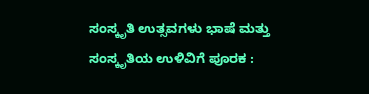ಸಂಸ್ಕೃತಿ ಉತ್ಸವಗಳು ಭಾಷೆ ಮತ್ತು ಸಂಸ್ಕೃತಿಯ ಉಳಿವಿಗೆ ಪೂರಕ :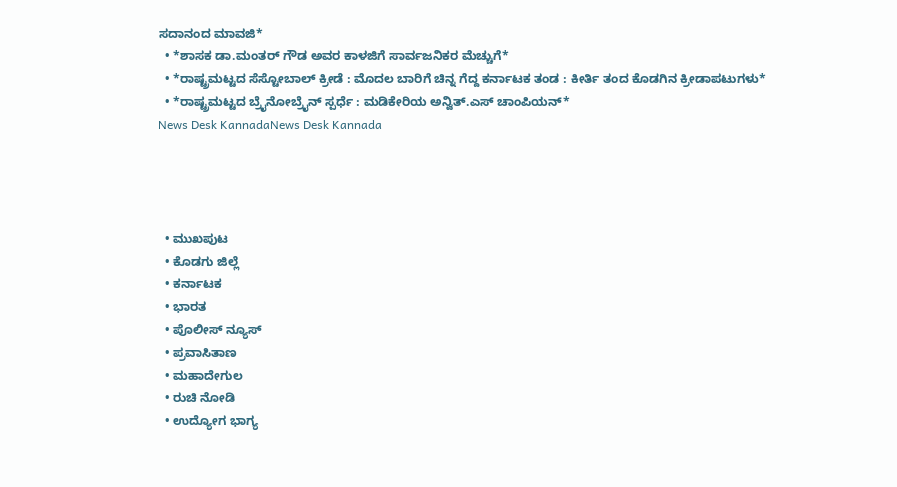ಸದಾನಂದ ಮಾವಜಿ*
  • *ಶಾಸಕ ಡಾ.ಮಂತರ್ ಗೌಡ ಅವರ ಕಾಳಜಿಗೆ ಸಾರ್ವಜನಿಕರ ಮೆಚ್ಚುಗೆ*
  • *ರಾಷ್ಟ್ರಮಟ್ಟದ ಸೆಸ್ಟೋಬಾಲ್ ಕ್ರೀಡೆ : ಮೊದಲ ಬಾರಿಗೆ ಚಿನ್ನ ಗೆದ್ದ ಕರ್ನಾಟಕ ತಂಡ : ಕೀರ್ತಿ ತಂದ ಕೊಡಗಿನ ಕ್ರೀಡಾಪಟುಗಳು*
  • *ರಾಷ್ಟ್ರಮಟ್ಟದ ಬ್ರೈನೋಬ್ರೈನ್ ಸ್ಪರ್ಧೆ : ಮಡಿಕೇರಿಯ ಅನ್ವಿತ್.ಎಸ್ ಚಾಂಪಿಯನ್*
News Desk KannadaNews Desk Kannada




  • ಮುಖಪುಟ
  • ಕೊಡಗು ಜಿಲ್ಲೆ
  • ಕರ್ನಾಟಕ
  • ಭಾರತ
  • ಪೊಲೀಸ್ ನ್ಯೂಸ್
  • ಪ್ರವಾಸಿತಾಣ
  • ಮಹಾದೇಗುಲ
  • ರುಚಿ ನೋಡಿ
  • ಉದ್ಯೋಗ ಭಾಗ್ಯ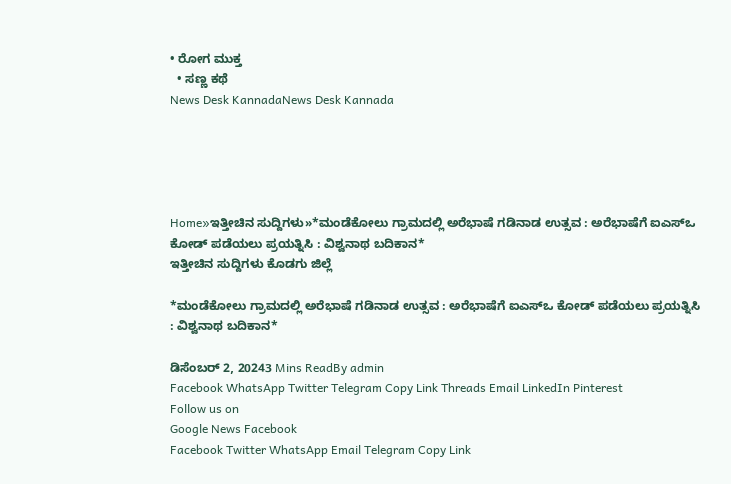• ರೋಗ ಮುಕ್ತ
  • ಸಣ್ಣ ಕಥೆ
News Desk KannadaNews Desk Kannada





Home»ಇತ್ತೀಚಿನ ಸುದ್ದಿಗಳು»*ಮಂಡೆಕೋಲು ಗ್ರಾಮದಲ್ಲಿ ಅರೆಭಾಷೆ ಗಡಿನಾಡ ಉತ್ಸವ : ಅರೆಭಾಷೆಗೆ ಐಎಸ್ಒ ಕೋಡ್ ಪಡೆಯಲು ಪ್ರಯತ್ನಿಸಿ : ವಿಶ್ವನಾಥ ಬದಿಕಾನ*
ಇತ್ತೀಚಿನ ಸುದ್ದಿಗಳು ಕೊಡಗು ಜಿಲ್ಲೆ

*ಮಂಡೆಕೋಲು ಗ್ರಾಮದಲ್ಲಿ ಅರೆಭಾಷೆ ಗಡಿನಾಡ ಉತ್ಸವ : ಅರೆಭಾಷೆಗೆ ಐಎಸ್ಒ ಕೋಡ್ ಪಡೆಯಲು ಪ್ರಯತ್ನಿಸಿ : ವಿಶ್ವನಾಥ ಬದಿಕಾನ*

ಡಿಸೆಂಬರ್ 2, 20243 Mins ReadBy admin
Facebook WhatsApp Twitter Telegram Copy Link Threads Email LinkedIn Pinterest
Follow us on
Google News Facebook
Facebook Twitter WhatsApp Email Telegram Copy Link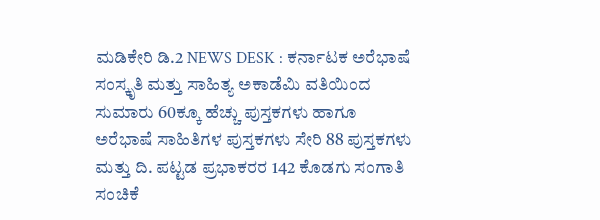ಮಡಿಕೇರಿ ಡಿ.2 NEWS DESK : ಕರ್ನಾಟಕ ಅರೆಭಾಷೆ ಸಂಸ್ಕೃತಿ ಮತ್ತು ಸಾಹಿತ್ಯ ಅಕಾಡೆಮಿ ವತಿಯಿಂದ ಸುಮಾರು 60ಕ್ಕೂ ಹೆಚ್ಚು ಪುಸ್ತಕಗಳು ಹಾಗೂ ಅರೆಭಾಷೆ ಸಾಹಿತಿಗಳ ಪುಸ್ತಕಗಳು ಸೇರಿ 88 ಪುಸ್ತಕಗಳು ಮತ್ತು ದಿ. ಪಟ್ಟಡ ಪ್ರಭಾಕರರ 142 ಕೊಡಗು ಸಂಗಾತಿ ಸಂಚಿಕೆ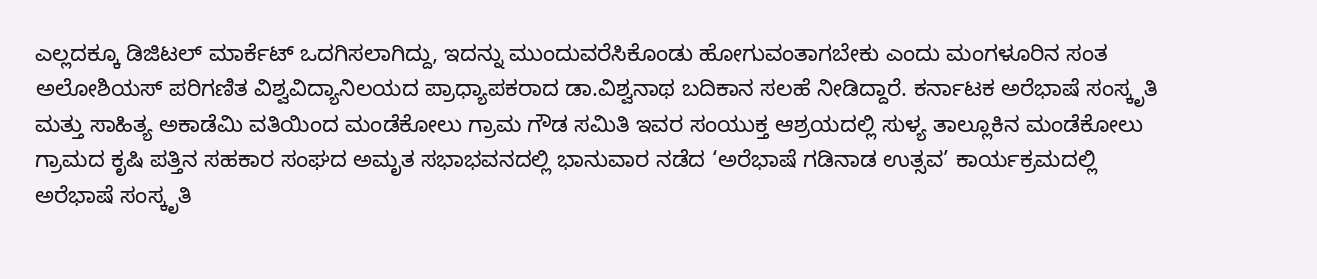ಎಲ್ಲದಕ್ಕೂ ಡಿಜಿಟಲ್ ಮಾರ್ಕೆಟ್ ಒದಗಿಸಲಾಗಿದ್ದು, ಇದನ್ನು ಮುಂದುವರೆಸಿಕೊಂಡು ಹೋಗುವಂತಾಗಬೇಕು ಎಂದು ಮಂಗಳೂರಿನ ಸಂತ ಅಲೋಶಿಯಸ್ ಪರಿಗಣಿತ ವಿಶ್ವವಿದ್ಯಾನಿಲಯದ ಪ್ರಾಧ್ಯಾಪಕರಾದ ಡಾ.ವಿಶ್ವನಾಥ ಬದಿಕಾನ ಸಲಹೆ ನೀಡಿದ್ದಾರೆ. ಕರ್ನಾಟಕ ಅರೆಭಾಷೆ ಸಂಸ್ಕೃತಿ ಮತ್ತು ಸಾಹಿತ್ಯ ಅಕಾಡೆಮಿ ವತಿಯಿಂದ ಮಂಡೆಕೋಲು ಗ್ರಾಮ ಗೌಡ ಸಮಿತಿ ಇವರ ಸಂಯುಕ್ತ ಆಶ್ರಯದಲ್ಲಿ ಸುಳ್ಯ ತಾಲ್ಲೂಕಿನ ಮಂಡೆಕೋಲು ಗ್ರಾಮದ ಕೃಷಿ ಪತ್ತಿನ‌ ಸಹಕಾರ ಸಂಘದ ಅಮೃತ ಸಭಾಭವನದಲ್ಲಿ ಭಾನುವಾರ ನಡೆದ ‘ಅರೆಭಾಷೆ ಗಡಿನಾಡ ಉತ್ಸವ’ ಕಾರ್ಯಕ್ರಮದಲ್ಲಿ ಅರೆಭಾಷೆ ಸಂಸ್ಕೃತಿ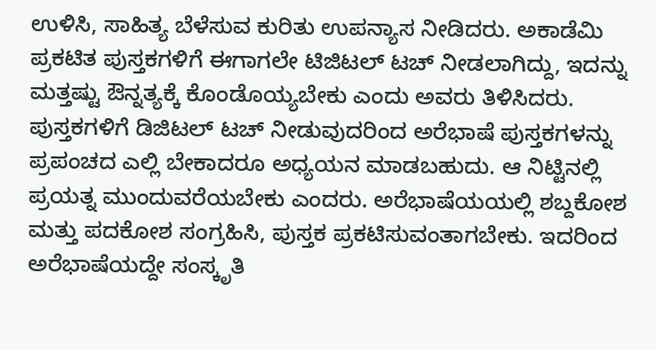ಉಳಿಸಿ, ಸಾಹಿತ್ಯ ಬೆಳೆಸುವ ಕುರಿತು ಉಪನ್ಯಾಸ ನೀಡಿದರು. ಅಕಾಡೆಮಿ ಪ್ರಕಟಿತ ಪುಸ್ತಕಗಳಿಗೆ ಈಗಾಗಲೇ ಟಿಜಿಟಲ್ ಟಚ್ ನೀಡಲಾಗಿದ್ದು, ಇದನ್ನು ಮತ್ತಷ್ಟು ಔನ್ನತ್ಯಕ್ಕೆ ಕೊಂಡೊಯ್ಯಬೇಕು ಎಂದು ಅವರು ತಿಳಿಸಿದರು. ಪುಸ್ತಕಗಳಿಗೆ ಡಿಜಿಟಲ್ ಟಚ್ ನೀಡುವುದರಿಂದ ಅರೆಭಾಷೆ ಪುಸ್ತಕಗಳನ್ನು ಪ್ರಪಂಚದ ಎಲ್ಲಿ ಬೇಕಾದರೂ ಅಧ್ಯಯನ ಮಾಡಬಹುದು. ಆ ನಿಟ್ಟಿನಲ್ಲಿ ಪ್ರಯತ್ನ ಮುಂದುವರೆಯಬೇಕು ಎಂದರು. ಅರೆಭಾಷೆಯಯಲ್ಲಿ ಶಬ್ದಕೋಶ ಮತ್ತು ಪದಕೋಶ ಸಂಗ್ರಹಿಸಿ, ಪುಸ್ತಕ ಪ್ರಕಟಿಸುವಂತಾಗಬೇಕು. ಇದರಿಂದ ಅರೆಭಾಷೆಯದ್ದೇ ಸಂಸ್ಕೃತಿ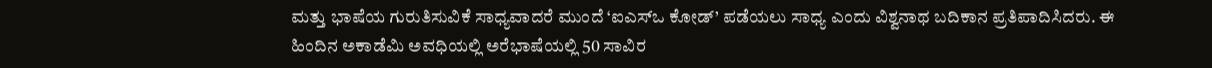ಮತ್ತು ಭಾಷೆಯ ಗುರುತಿಸುವಿಕೆ ಸಾಧ್ಯವಾದರೆ ಮುಂದೆ ‘ಐಎಸ್ಒ ಕೋಡ್’ ಪಡೆಯಲು ಸಾಧ್ಯ ಎಂದು ವಿಶ್ವನಾಥ ಬದಿಕಾನ ಪ್ರತಿಪಾದಿಸಿದರು. ಈ ಹಿಂದಿನ ಅಕಾಡೆಮಿ ಅವಧಿಯಲ್ಲಿ ಅರೆಭಾಷೆಯಲ್ಲಿ 50 ಸಾವಿರ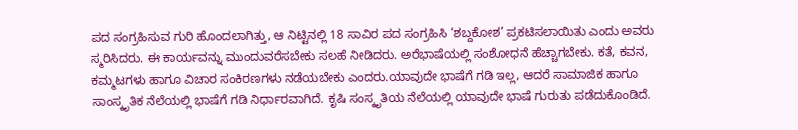ಪದ ಸಂಗ್ರಹಿಸುವ ಗುರಿ ಹೊಂದಲಾಗಿತ್ತು, ಆ ನಿಟ್ಟಿನಲ್ಲಿ 18 ಸಾವಿರ ಪದ ಸಂಗ್ರಹಿಸಿ ‘ಶಬ್ದಕೋಶ’ ಪ್ರಕಟಿಸಲಾಯಿತು ಎಂದು ಅವರು ಸ್ಮರಿಸಿದರು‌. ಈ ಕಾರ್ಯವನ್ನು ಮುಂದುವರೆಸಬೇಕು ಸಲಹೆ ನೀಡಿದರು. ಅರೆಭಾಷೆಯಲ್ಲಿ ಸಂಶೋಧನೆ ಹೆಚ್ಚಾಗಬೇಕು. ಕತೆ, ಕವನ, ಕಮ್ಮಟಗಳು ಹಾಗೂ ವಿಚಾರ ಸಂಕಿರಣಗಳು ನಡೆಯಬೇಕು ಎಂದರು.ಯಾವುದೇ ಭಾಷೆಗೆ ಗಡಿ ಇಲ್ಲ, ಆದರೆ ಸಾಮಾಜಿಕ ಹಾಗೂ ಸಾಂಸ್ಕೃತಿಕ ನೆಲೆಯಲ್ಲಿ ಭಾಷೆಗೆ ಗಡಿ ನಿರ್ಧಾರವಾಗಿದೆ. ಕೃಷಿ ಸಂಸ್ಕೃತಿಯ ನೆಲೆಯಲ್ಲಿ ಯಾವುದೇ ಭಾಷೆ ಗುರುತು ಪಡೆದುಕೊಂಡಿದೆ.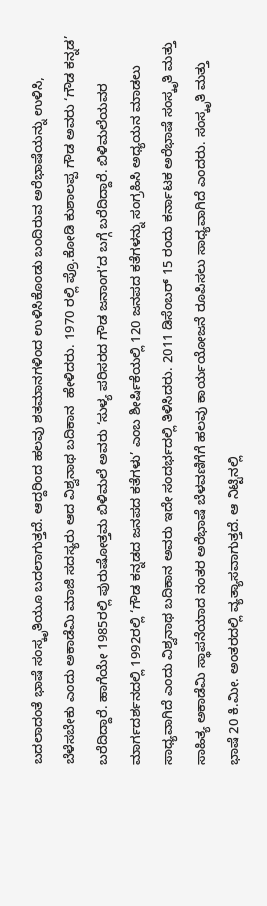ಬದಲಾದಂತೆ ಭಾಷೆ ಸಂಸ್ಕೃತಿಯೂ ಬದಲಾಗುತ್ತದೆ. ಆದ್ದರಿಂದ ಹಲವು ಶತಮಾನಗಳಿಂದ ಉಳಿಸಿಕೊಂಡು ಬಂದಿರುವ ಅರೆಭಾಷೆಯನ್ನು ಉಳಿಸಿ, ಬೆಳೆಸಬೇಕು ಎಂದು ಅಕಾಡೆಮಿ ಮಾಜಿ ಸದಸ್ಯರು ಆದ ವಿಶ್ವನಾಥ ಬದಿಕಾನ  ಹೇಳಿದರು. 1970 ರಲ್ಲಿ ಪ್ರೊ.ಕೋಡಿ ಕುಶಾಲಪ್ಪ ಗೌಡ ಅವರು ‘ಗೌಡ ಕನ್ನಡ’ ಬರೆದಿದ್ದಾರೆ. ಹಾಗೆಯೇ 1985ರಲ್ಲಿ ಪುರುಷೋತ್ತಮ ಬಿಳಿಮಲೆ ಅವರು ‘ಸುಳ್ಯ ಪರಿಸರದ ಗೌಡ ಜನಾಂಗ’ದ ಬಗ್ಗೆ ಬರೆದಿದ್ದಾರೆ. ಬಿಳಿಮಲೆಯವರ ಮಾರ್ಗದರ್ಶನದಲ್ಲಿ 1992ರಲ್ಲಿ ‘ಗೌಡ ಕನ್ನಡದ ಜನಪದ ಕತೆಗಳು’ ಎಂಬ ಶೀರ್ಷಿಕೆಯಲ್ಲಿ 120 ಜನಪದ ಕತೆಗಳನ್ನು ಸಂಗ್ರಹಿಸಿ ಅಧ್ಯಯನ ಮಾಡಲು ಸಾಧ್ಯವಾಗಿದೆ ಎಂದು ವಿಶ್ವನಾಥ ಬದಿಕಾನ ಅವರು ಇದೇ ಸಂದರ್ಭದಲ್ಲಿ ತಿಳಿಸಿದರು. 2011 ಡಿಸೆಂಬರ್ 15 ರಂದು ಕರ್ನಾಟಕ ಅರೆಭಾಷೆ ಸಂಸ್ಕೃತಿ ಮತ್ತು ಸಾಹಿತ್ಯ ಅಕಾಡೆಮಿ ಸ್ಥಾಪನೆಯಾದ ನಂತರ ಅರೆಭಾಷೆ ಬೆಳವಣಿಗೆಗೆ ಹಲವು ಕಾರ್ಯಯೋಜನೆ ರೂಪಿಸಲು ಸಾಧ್ಯವಾಗಿದೆ ಎಂದರು. ಸಂಸ್ಕೃತಿ ಮತ್ತು ಭಾಷೆ 20 ಕಿ.ಮೀ. ಅಂತರದಲ್ಲಿ ವ್ಯತ್ಯಾಸವಾಗುತ್ತದೆ. ಆ ನಿಟ್ಟಿನಲ್ಲಿ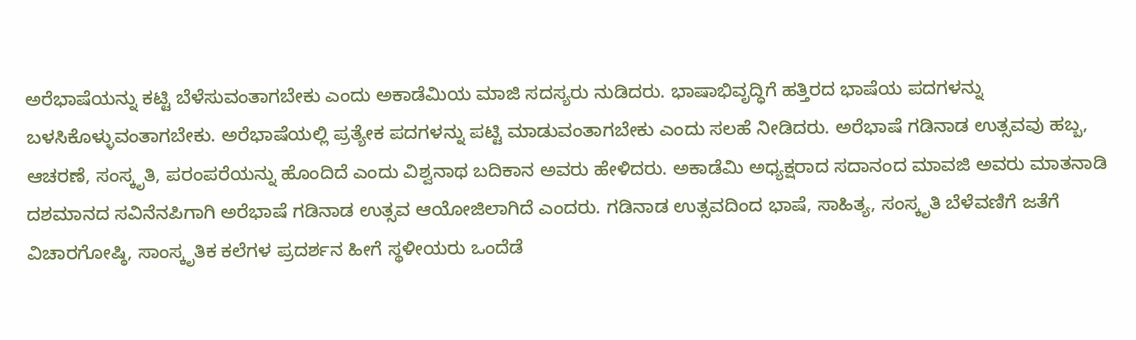ಅರೆಭಾಷೆಯನ್ನು ಕಟ್ಟಿ ಬೆಳೆಸುವಂತಾಗಬೇಕು ಎಂದು ಅಕಾಡೆಮಿಯ ಮಾಜಿ ಸದಸ್ಯರು ನುಡಿದರು. ಭಾಷಾಭಿವೃದ್ಧಿಗೆ ಹತ್ತಿರದ ಭಾಷೆಯ ಪದಗಳನ್ನು ಬಳಸಿಕೊಳ್ಳುವಂತಾಗಬೇಕು. ಅರೆಭಾಷೆಯಲ್ಲಿ ಪ್ರತ್ಯೇಕ ಪದಗಳನ್ನು ಪಟ್ಟಿ ಮಾಡುವಂತಾಗಬೇಕು ಎಂದು ಸಲಹೆ ನೀಡಿದರು. ಅರೆಭಾಷೆ ಗಡಿನಾಡ ಉತ್ಸವವು ಹಬ್ಬ, ಆಚರಣೆ, ಸಂಸ್ಕೃತಿ, ಪರಂಪರೆಯನ್ನು ಹೊಂದಿದೆ ಎಂದು ವಿಶ್ವನಾಥ ಬದಿಕಾನ ಅವರು ಹೇಳಿದರು. ಅಕಾಡೆಮಿ ಅಧ್ಯಕ್ಷರಾದ ಸದಾನಂದ ಮಾವಜಿ ಅವರು ಮಾತನಾಡಿ ದಶಮಾನದ ಸವಿನೆನಪಿಗಾಗಿ ಅರೆಭಾಷೆ ಗಡಿನಾಡ ಉತ್ಸವ ಆಯೋಜಿಲಾಗಿದೆ ಎಂದರು. ಗಡಿನಾಡ ಉತ್ಸವದಿಂದ ಭಾಷೆ, ಸಾಹಿತ್ಯ, ಸಂಸ್ಕೃತಿ ಬೆಳೆವಣಿಗೆ ಜತೆಗೆ ವಿಚಾರಗೋಷ್ಠಿ, ಸಾಂಸ್ಕೃತಿಕ ಕಲೆಗಳ‌ ಪ್ರದರ್ಶನ ಹೀಗೆ ಸ್ಥಳೀಯರು ಒಂದೆಡೆ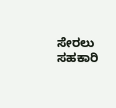ಸೇರಲು ಸಹಕಾರಿ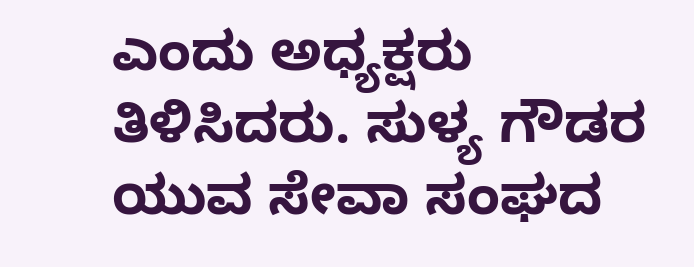ಎಂದು ಅಧ್ಯಕ್ಷರು ತಿಳಿಸಿದರು. ಸುಳ್ಯ ಗೌಡರ ಯುವ ಸೇವಾ ಸಂಘದ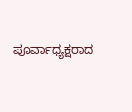ಪೂರ್ವಾಧ್ಯಕ್ಷರಾದ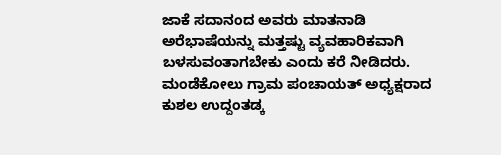ಜಾಕೆ ಸದಾನಂದ ಅವರು ಮಾತನಾಡಿ ಅರೆಭಾಷೆಯನ್ನು ಮತ್ತಷ್ಟು ವ್ಯವಹಾರಿಕವಾಗಿ ಬಳಸುವಂತಾಗಬೇಕು ಎಂದು ಕರೆ ನೀಡಿದರು. ಮಂಡೆಕೋಲು ಗ್ರಾಮ ಪಂಚಾಯತ್ ಅಧ್ಯಕ್ಷರಾದ ಕುಶಲ ಉದ್ದಂತಡ್ಕ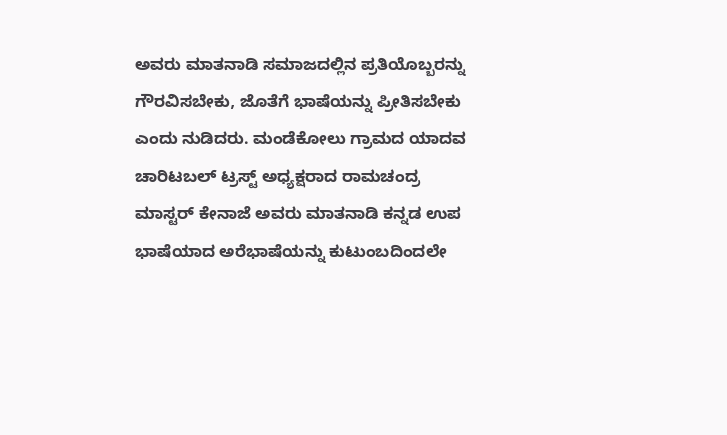ಅವರು ಮಾತನಾಡಿ ಸಮಾಜದಲ್ಲಿನ ಪ್ರತಿಯೊಬ್ಬರನ್ನು ಗೌರವಿಸಬೇಕು, ಜೊತೆಗೆ ಭಾಷೆಯನ್ನು ಪ್ರೀತಿಸಬೇಕು ಎಂದು ನುಡಿದರು. ಮಂಡೆಕೋಲು ಗ್ರಾಮದ ಯಾದವ ಚಾರಿಟಬಲ್ ಟ್ರಸ್ಟ್ ಅಧ್ಯಕ್ಷರಾದ ರಾಮಚಂದ್ರ ಮಾಸ್ಟರ್ ಕೇನಾಜೆ ಅವರು ಮಾತನಾಡಿ ಕನ್ನಡ ಉಪ ಭಾಷೆಯಾದ ಅರೆಭಾಷೆಯನ್ನು ಕುಟುಂಬದಿಂದಲೇ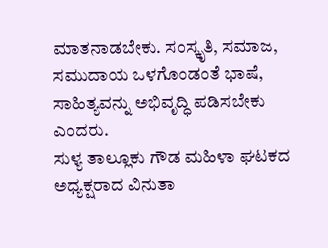ಮಾತನಾಡಬೇಕು. ಸಂಸ್ಕೃತಿ, ಸಮಾಜ, ಸಮುದಾಯ ಒಳಗೊಂಡಂತೆ ಭಾಷೆ, ಸಾಹಿತ್ಯವನ್ನು ಅಭಿವೃದ್ಧಿ ಪಡಿಸಬೇಕು ಎಂದರು.
ಸುಳ್ಯ ತಾಲ್ಲೂಕು ಗೌಡ ಮಹಿಳಾ ಘಟಕದ ಅಧ್ಯಕ್ಷರಾದ ವಿನುತಾ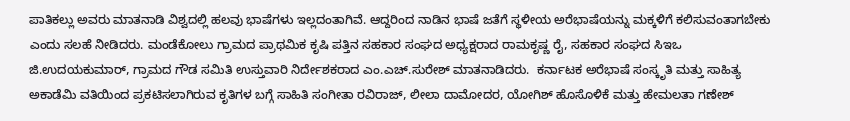ಪಾತಿಕಲ್ಲು ಅವರು ಮಾತನಾಡಿ ವಿಶ್ವದಲ್ಲಿ ಹಲವು ಭಾಷೆಗಳು ಇಲ್ಲದಂತಾಗಿವೆ. ಆದ್ದರಿಂದ ನಾಡಿನ ಭಾಷೆ ಜತೆಗೆ ಸ್ಥಳೀಯ ಅರೆಭಾಷೆಯನ್ನು ಮಕ್ಕಳಿಗೆ ಕಲಿಸುವಂತಾಗಬೇಕು ಎಂದು ಸಲಹೆ ನೀಡಿದರು. ಮಂಡೆಕೋಲು ಗ್ರಾಮದ ಪ್ರಾಥಮಿಕ ಕೃಷಿ ಪತ್ತಿನ ಸಹಕಾರ ಸಂಘದ ಅಧ್ಯಕ್ಷರಾದ ರಾಮಕೃಷ್ಣ ರೈ, ಸಹಕಾರ ಸಂಘದ ಸಿಇಒ ಜಿ.ಉದಯಕುಮಾರ್, ಗ್ರಾಮದ ಗೌಡ ಸಮಿತಿ ಉಸ್ತುವಾರಿ ನಿರ್ದೇಶಕರಾದ ಎಂ.ಎಚ್.ಸುರೇಶ್ ಮಾತನಾಡಿದರು.  ಕರ್ನಾಟಕ ಅರೆಭಾಷೆ ಸಂಸ್ಕೃತಿ ಮತ್ತು ಸಾಹಿತ್ಯ ಅಕಾಡೆಮಿ ವತಿಯಿಂದ ಪ್ರಕಟಿಸಲಾಗಿರುವ ಕೃತಿಗಳ ಬಗ್ಗೆ ಸಾಹಿತಿ ಸಂಗೀತಾ ರವಿರಾಜ್, ಲೀಲಾ ದಾಮೋದರ, ಯೋಗಿಶ್ ಹೊಸೊಳಿಕೆ ಮತ್ತು ಹೇಮಲತಾ ಗಣೇಶ್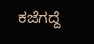ಕಜೆಗದ್ದೆ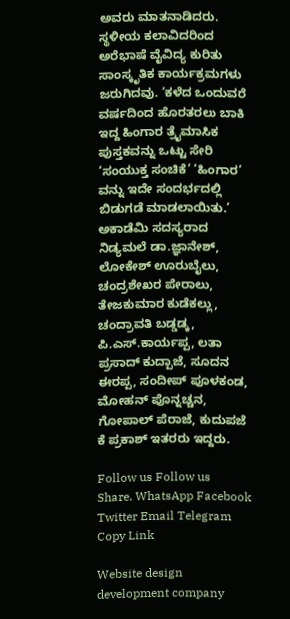ಅವರು ಮಾತನಾಡಿದರು. ಸ್ಥಳೀಯ ಕಲಾವಿದರಿಂದ ಅರೆಭಾಷೆ ವೈವಿದ್ಯ ಕುರಿತು ಸಾಂಸ್ಕೃತಿಕ ಕಾರ್ಯಕ್ರಮಗಳು ಜರುಗಿದವು. ‘ಕಳೆದ ಒಂದುವರೆ ವರ್ಷದಿಂದ ಹೊರತರಲು ಬಾಕಿ ಇದ್ದ ಹಿಂಗಾರ ತ್ರೈಮಾಸಿಕ ಪುಸ್ತಕವನ್ನು ಒಟ್ಟು ಸೇರಿ ‘ಸಂಯುಕ್ತ ಸಂಚಿಕೆ’ ‘ಹಿಂಗಾರ’ ವನ್ನು ಇದೇ ಸಂದರ್ಭದಲ್ಲಿ ಬಿಡುಗಡೆ ಮಾಡಲಾಯಿತು.’  ಅಕಾಡೆಮಿ ಸದಸ್ಯರಾದ ನಿಡ್ಯಮಲೆ ಡಾ.ಜ್ಞಾನೇಶ್, ಲೋಕೇಶ್ ಊರುಬೈಲು, ಚಂದ್ರಶೇಖರ ಪೇರಾಲು, ತೇಜಕುಮಾರ ಕುಡೆಕಲ್ಲು, ಚಂದ್ರಾವತಿ ಬಡ್ಡಡ್ಕ, ಪಿ.ಎಸ್.ಕಾರ್ಯಪ್ಪ, ಲತಾ ಪ್ರಸಾದ್ ಕುದ್ಪಾಜೆ, ಸೂದನ ಈರಪ್ಪ, ಸಂದೀಪ್ ಪೂಳಕಂಡ, ಮೋಹನ್ ಪೊನ್ನಚ್ಚನ, ಗೋಪಾಲ್ ಪೆರಾಜೆ, ಕುದುಪಜೆ ಕೆ ಪ್ರಕಾಶ್ ಇತರರು ಇದ್ದರು.

Follow us Follow us
Share. WhatsApp Facebook Twitter Email Telegram Copy Link

Website design development company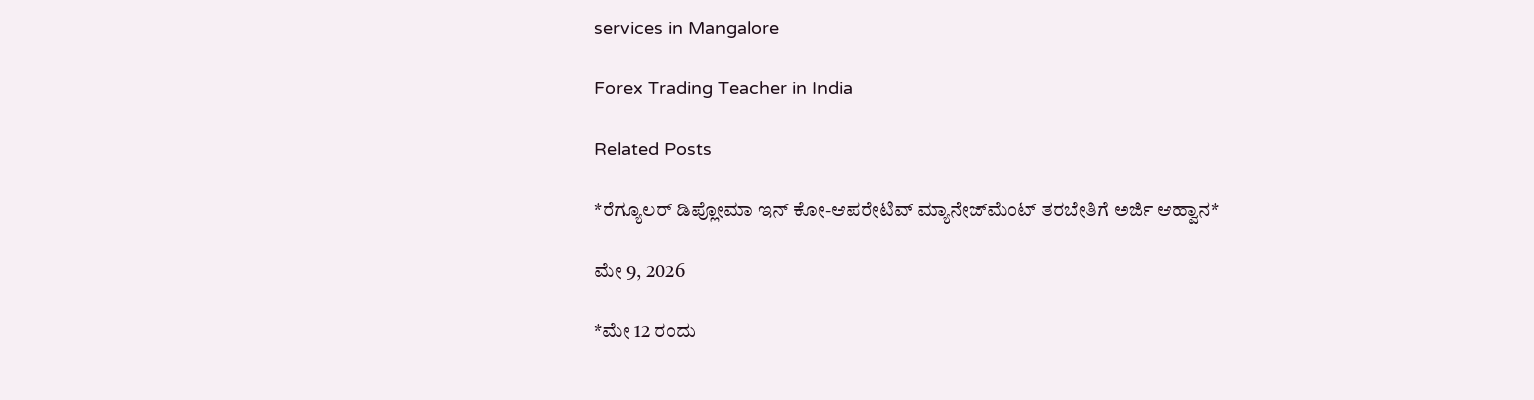services in Mangalore

Forex Trading Teacher in India

Related Posts

*ರೆಗ್ಯೂಲರ್ ಡಿಪ್ಲೋಮಾ ಇನ್ ಕೋ-ಆಪರೇಟಿವ್ ಮ್ಯಾನೇಜ್‍ಮೆಂಟ್ ತರಬೇತಿಗೆ ಅರ್ಜಿ ಆಹ್ವಾನ*

ಮೇ 9, 2026

*ಮೇ 12 ರಂದು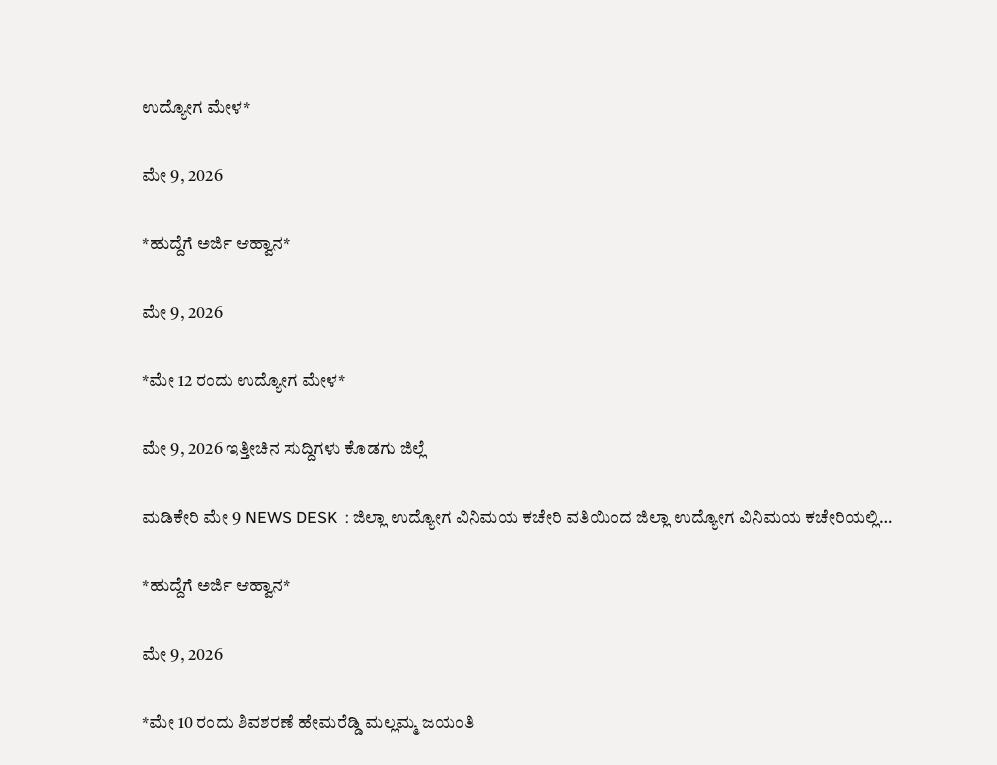ಉದ್ಯೋಗ ಮೇಳ*

ಮೇ 9, 2026

*ಹುದ್ದೆಗೆ ಅರ್ಜಿ ಆಹ್ವಾನ*

ಮೇ 9, 2026

*ಮೇ 12 ರಂದು ಉದ್ಯೋಗ ಮೇಳ*

ಮೇ 9, 2026 ಇತ್ತೀಚಿನ ಸುದ್ದಿಗಳು ಕೊಡಗು ಜಿಲ್ಲೆ

ಮಡಿಕೇರಿ ಮೇ 9 NEWS DESK  : ಜಿಲ್ಲಾ ಉದ್ಯೋಗ ವಿನಿಮಯ ಕಚೇರಿ ವತಿಯಿಂದ ಜಿಲ್ಲಾ ಉದ್ಯೋಗ ವಿನಿಮಯ ಕಚೇರಿಯಲ್ಲಿ…

*ಹುದ್ದೆಗೆ ಅರ್ಜಿ ಆಹ್ವಾನ*

ಮೇ 9, 2026

*ಮೇ 10 ರಂದು ಶಿವಶರಣೆ ಹೇಮರೆಡ್ಡಿ ಮಲ್ಲಮ್ಮ ಜಯಂತಿ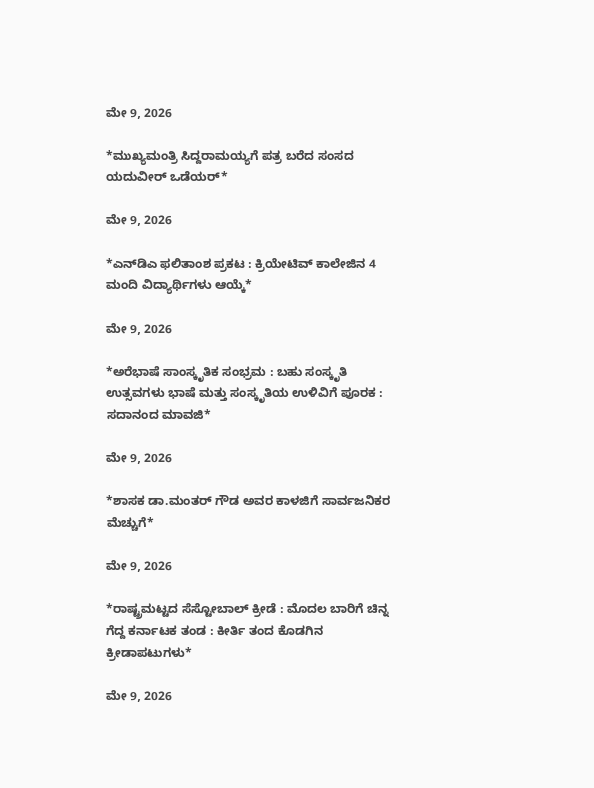ಮೇ 9, 2026

*ಮುಖ್ಯಮಂತ್ರಿ ಸಿದ್ದರಾಮಯ್ಯಗೆ ಪತ್ರ ಬರೆದ ಸಂಸದ ಯದುವೀರ್‌ ಒಡೆಯರ್‌*

ಮೇ 9, 2026

*ಎನ್‍ಡಿಎ ಫಲಿತಾಂಶ ಪ್ರಕಟ : ಕ್ರಿಯೇಟಿವ್ ಕಾಲೇಜಿನ 4 ಮಂದಿ ವಿದ್ಯಾರ್ಥಿಗಳು ಆಯ್ಕೆ*

ಮೇ 9, 2026

*ಅರೆಭಾಷೆ ಸಾಂಸ್ಕೃತಿಕ ಸಂಭ್ರಮ : ಬಹು ಸಂಸ್ಕೃತಿ ಉತ್ಸವಗಳು ಭಾಷೆ ಮತ್ತು ಸಂಸ್ಕೃತಿಯ ಉಳಿವಿಗೆ ಪೂರಕ : ಸದಾನಂದ ಮಾವಜಿ*

ಮೇ 9, 2026

*ಶಾಸಕ ಡಾ.ಮಂತರ್ ಗೌಡ ಅವರ ಕಾಳಜಿಗೆ ಸಾರ್ವಜನಿಕರ ಮೆಚ್ಚುಗೆ*

ಮೇ 9, 2026

*ರಾಷ್ಟ್ರಮಟ್ಟದ ಸೆಸ್ಟೋಬಾಲ್ ಕ್ರೀಡೆ : ಮೊದಲ ಬಾರಿಗೆ ಚಿನ್ನ ಗೆದ್ದ ಕರ್ನಾಟಕ ತಂಡ : ಕೀರ್ತಿ ತಂದ ಕೊಡಗಿನ ಕ್ರೀಡಾಪಟುಗಳು*

ಮೇ 9, 2026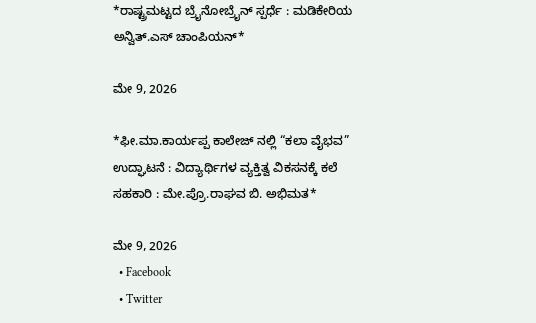*ರಾಷ್ಟ್ರಮಟ್ಟದ ಬ್ರೈನೋಬ್ರೈನ್ ಸ್ಪರ್ಧೆ : ಮಡಿಕೇರಿಯ ಅನ್ವಿತ್.ಎಸ್ ಚಾಂಪಿಯನ್*

ಮೇ 9, 2026

*ಫೀ.ಮಾ.ಕಾರ್ಯಪ್ಪ ಕಾಲೇಜ್ ನಲ್ಲಿ “ಕಲಾ ವೈಭವ” ಉದ್ಘಾಟನೆ : ವಿದ್ಯಾರ್ಥಿಗಳ ವ್ಯಕ್ತಿತ್ವ ವಿಕಸನಕ್ಕೆ ಕಲೆ ಸಹಕಾರಿ : ಮೇ.ಪ್ರೊ.ರಾಘವ ಬಿ. ಅಭಿಮತ*

ಮೇ 9, 2026
  • Facebook
  • Twitter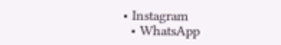• Instagram
  • WhatsApp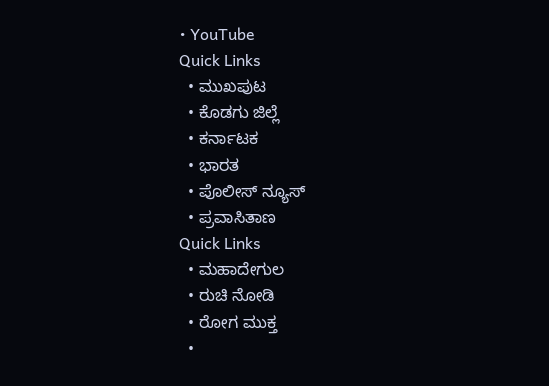• YouTube
Quick Links
  • ಮುಖಪುಟ
  • ಕೊಡಗು ಜಿಲ್ಲೆ
  • ಕರ್ನಾಟಕ
  • ಭಾರತ
  • ಪೊಲೀಸ್ ನ್ಯೂಸ್
  • ಪ್ರವಾಸಿತಾಣ
Quick Links
  • ಮಹಾದೇಗುಲ
  • ರುಚಿ ನೋಡಿ
  • ರೋಗ ಮುಕ್ತ
  •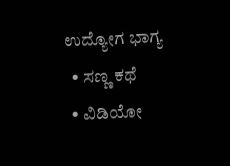ಉದ್ಯೋಗ ಭಾಗ್ಯ
  • ಸಣ್ಣ ಕಥೆ
  • ವಿಡಿಯೋ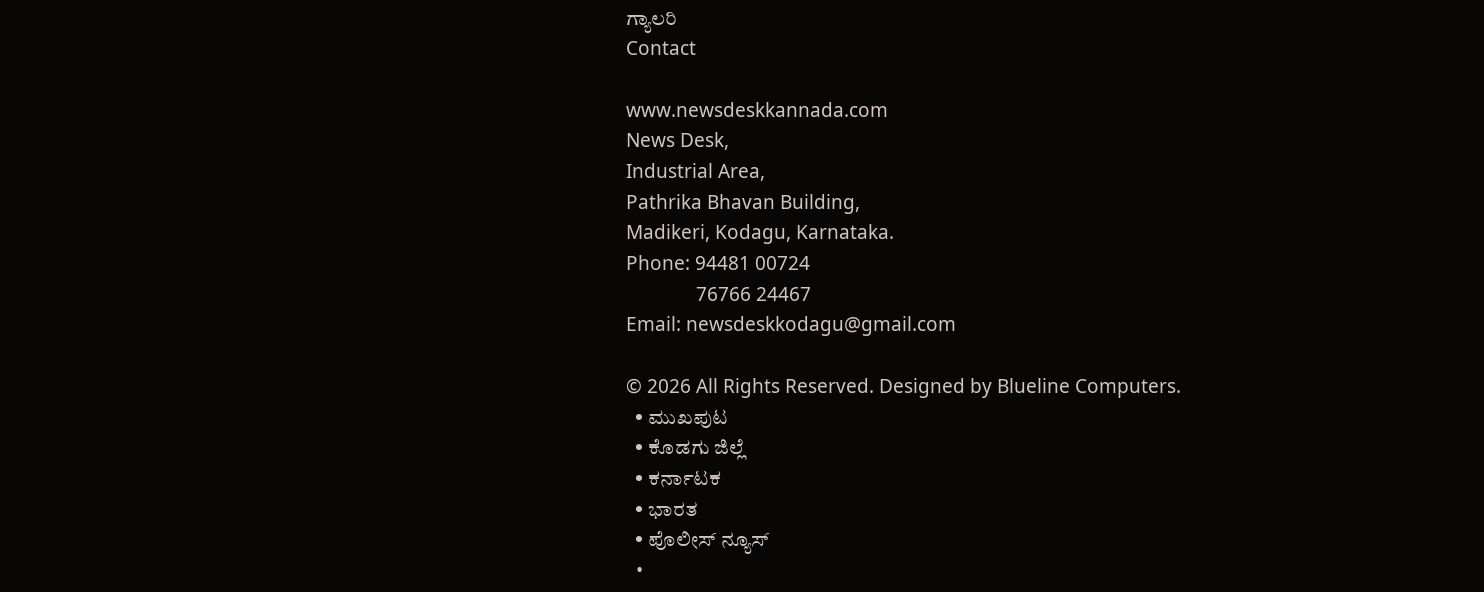ಗ್ಯಾಲರಿ
Contact

www.newsdeskkannada.com
News Desk,
Industrial Area,
Pathrika Bhavan Building,
Madikeri, Kodagu, Karnataka.
Phone: 94481 00724
              76766 24467
Email: newsdeskkodagu@gmail.com

© 2026 All Rights Reserved. Designed by Blueline Computers.
  • ಮುಖಪುಟ
  • ಕೊಡಗು ಜಿಲ್ಲೆ
  • ಕರ್ನಾಟಕ
  • ಭಾರತ
  • ಪೊಲೀಸ್ ನ್ಯೂಸ್
  •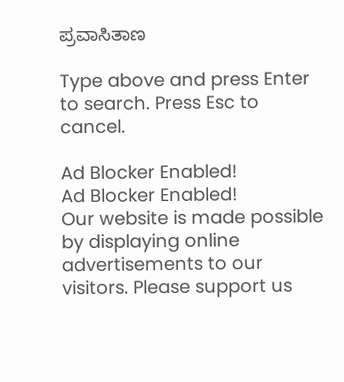ಪ್ರವಾಸಿತಾಣ

Type above and press Enter to search. Press Esc to cancel.

Ad Blocker Enabled!
Ad Blocker Enabled!
Our website is made possible by displaying online advertisements to our visitors. Please support us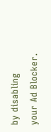by disabling your Ad Blocker.